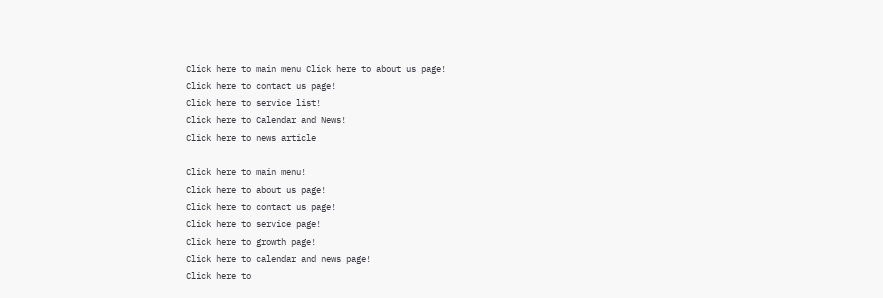Click here to main menu Click here to about us page!
Click here to contact us page!
Click here to service list!
Click here to Calendar and News!
Click here to news article

Click here to main menu!
Click here to about us page!
Click here to contact us page!
Click here to service page!
Click here to growth page!
Click here to calendar and news page!
Click here to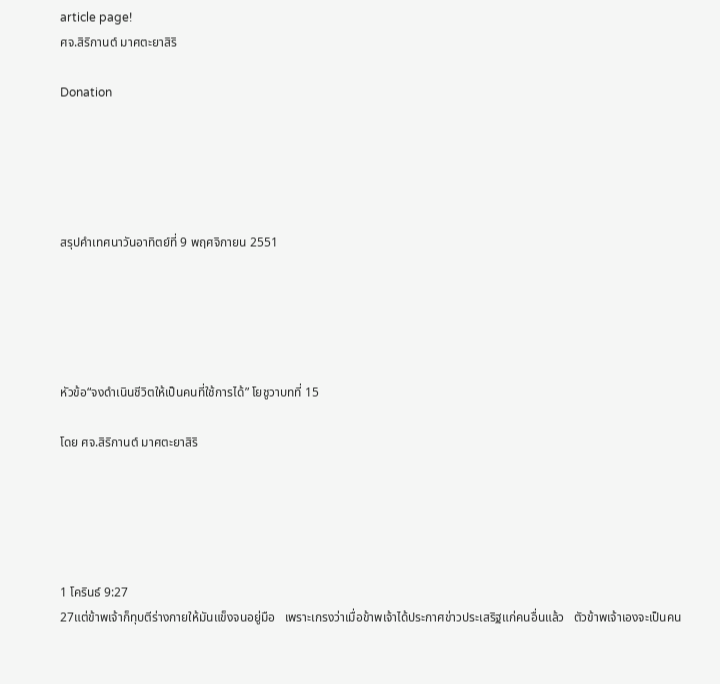article page!
ศจ.สิริกานต์ มาศตะยาสิริ

Donation





สรุปคำเทศนาวันอาทิตย์ที่ 9 พฤศจิกายน 2551





หัวข้อ“จงดำเนินชีวิตให้เป็นคนที่ใช้การได้” โยชูวาบทที่ 15

โดย ศจ.สิริกานต์ มาศตะยาสิริ





1 โครินธ์ 9:27
27แต่ข้าพเจ้าก็ทุบตีร่างกายให้มันแข็งจนอยู่มือ   เพราะเกรงว่าเมื่อข้าพเจ้าได้ประกาศข่าวประเสริฐแก่คนอื่นแล้ว   ตัวข้าพเจ้าเองจะเป็นคน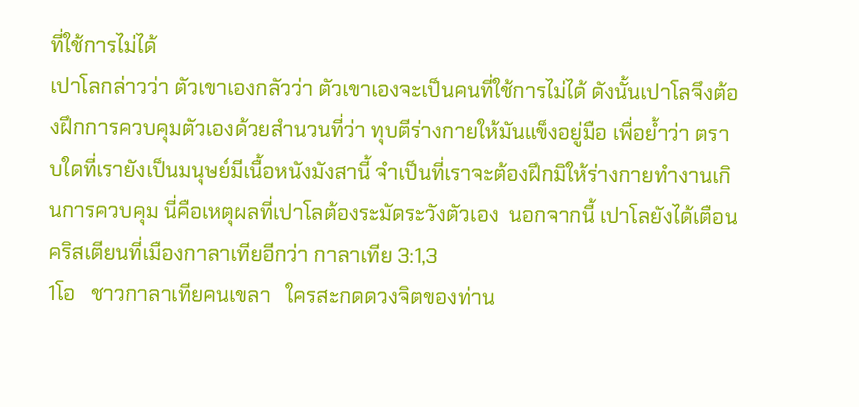ที่ใช้การไม่ได้
เปาโลกล่าวว่า ตัวเขาเองกลัวว่า ตัวเขาเองจะเป็นคนที่ใช้การไม่ได้ ดังนั้นเปาโลจึงต้องฝึกการควบคุมตัวเองด้วยสำนวนที่ว่า ทุบตีร่างกายให้มันแข็งอยู่มือ เพื่อย้ำว่า ตราบใดที่เรายังเป็นมนุษย์มีเนื้อหนังมังสานี้ จำเป็นที่เราจะต้องฝึกมิให้ร่างกายทำงานเกินการควบคุม นี่คือเหตุผลที่เปาโลต้องระมัดระวังตัวเอง  นอกจากนี้ เปาโลยังได้เตือนคริสเตียนที่เมืองกาลาเทียอีกว่า กาลาเทีย 3:1,3
1โอ   ชาวกาลาเทียคนเขลา   ใครสะกดดวงจิตของท่าน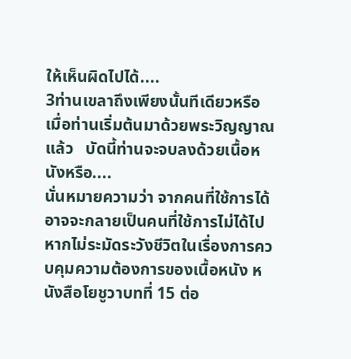ให้เห็นผิดไปได้....
3ท่านเขลาถึงเพียงนั้นทีเดียวหรือ   เมื่อท่านเริ่มต้นมาด้วยพระวิญญาณแล้ว   บัดนี้ท่านจะจบลงด้วยเนื้อหนังหรือ....
นั่นหมายความว่า จากคนที่ใช้การได้ อาจจะกลายเป็นคนที่ใช้การไม่ได้ไป หากไม่ระมัดระวังชีวิตในเรื่องการควบคุมความต้องการของเนื้อหนัง หนังสือโยชูวาบทที่ 15 ต่อ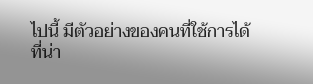ไปนี้ มีตัวอย่างของคนที่ใช้การได้ที่น่า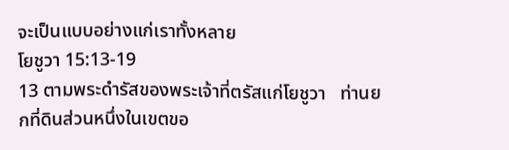จะเป็นแบบอย่างแก่เราทั้งหลาย
โยชูวา 15:13-19
13 ตามพระดำรัสของพระเจ้าที่ตรัสแก่โยชูวา   ท่านยกที่ดินส่วนหนึ่งในเขตขอ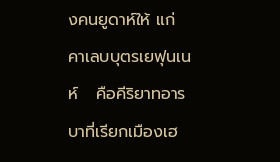งคนยูดาห์ให้ แก่คาเลบบุตรเยฟุนเนห์   คือคีริยาทอารบาที่เรียกเมืองเฮ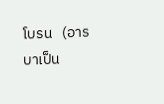โบรน   (อารบาเป็น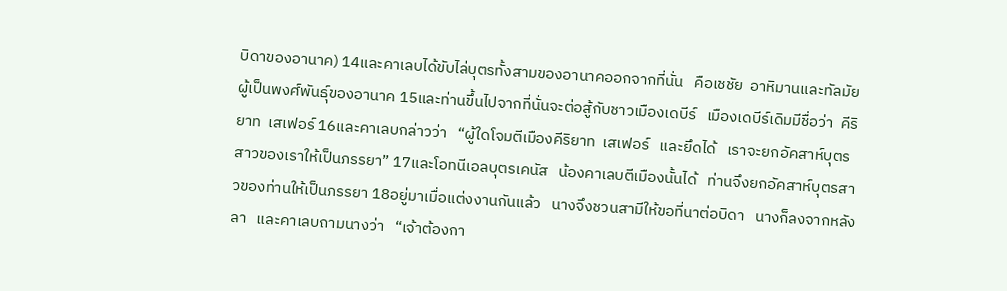บิดาของอานาค) 14และคาเลบได้ขับไล่บุตรทั้งสามของอานาคออกจากที่นั่น   คือเชชัย  อาหิมานและทัลมัย   ผู้เป็นพงศ์พันธุ์ของอานาค 15และท่านขึ้นไปจากที่นั่นจะต่อสู้กับชาวเมืองเดบีร์   เมืองเดบีร์เดิมมีชื่อว่า  คีริยาท  เสเฟอร์ 16และคาเลบกล่าวว่า   “ผู้ใดโจมตีเมืองคีริยาท  เสเฟอร์   และยึดได้   เราจะยกอัคสาห์บุตรสาวของเราให้เป็นภรรยา” 17และโอทนีเอลบุตรเคนัส   น้องคาเลบตีเมืองนั้นได้   ท่านจึงยกอัคสาห์บุตรสาวของท่านให้เป็นภรรยา 18อยู่มาเมื่อแต่งงานกันแล้ว   นางจึงชวนสามีให้ขอที่นาต่อบิดา   นางก็ลงจากหลังลา   และคาเลบถามนางว่า   “เจ้าต้องกา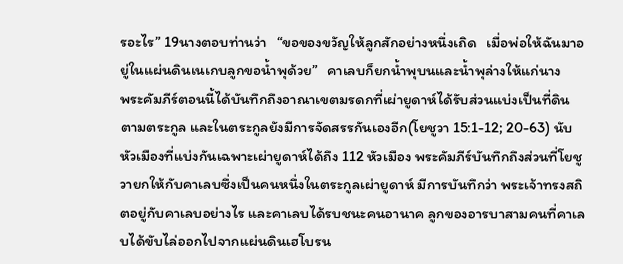รอะไร” 19นางตอบท่านว่า   “ขอของขวัญให้ลูกสักอย่างหนึ่งเถิด   เมื่อพ่อให้ฉันมาอยู่ในแผ่นดินเนเกบลูกขอน้ำพุด้วย”   คาเลบก็ยกน้ำพุบนและน้ำพุล่างให้แก่นาง
พระคัมภีร์ตอนนี้ได้บันทึกถึงอาณาเขตมรดกที่เผ่ายูดาห์ได้รับส่วนแบ่งเป็นที่ดินตามตระกูล และในตระกูลยังมีการจัดสรรกันเองอีก(โยชูวา 15:1-12; 20-63) นับหัวเมืองที่แบ่งกันเฉพาะเผ่ายูดาห์ได้ถึง 112 หัวเมือง พระคัมภีร์บันทึกถึงส่วนที่โยชูวายกให้กับคาเลบซึ่งเป็นคนหนึ่งในตระกูลเผ่ายูดาห์ มีการบันทึกว่า พระเจ้าทรงสถิตอยู่กับคาเลบอย่างไร และคาเลบได้รบชนะคนอานาค ลูกของอารบาสามคนที่คาเลบได้ขับไล่ออกไปจากแผ่นดินเฮโบรน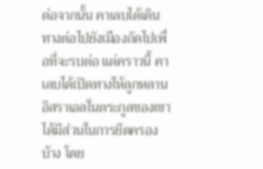ต่อจากนั้น คาเลบได้เดินทางต่อไปยังเมืองถัดไปเพื่อที่จะรบต่อ แต่คราวนี้ คาเลบได้เปิดทางให้ลูกหลานอิสราเอลในตระกูลของเขาได้มีส่วนในการยึดครองบ้าง โดย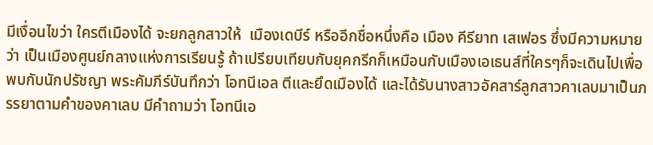มีเงื่อนไขว่า ใครตีเมืองได้ จะยกลูกสาวให้  เมืองเดบีร์ หรืออีกชื่อหนึ่งคือ เมือง คีรียาท เสเฟอร ซึ่งมีความหมายว่า เป็นเมืองศูนย์กลางแห่งการเรียนรู้ ถ้าเปรียบเทียบกับยุคกรีกก็เหมือนกับเมืองเอเธนส์ที่ใครๆก็จะเดินไปเพื่อพบกับนักปรัชญา พระคัมภีร์บันทึกว่า โอทนีเอล ตีและยึดเมืองได้ และได้รับนางสาวอัคสาร์ลูกสาวคาเลบมาเป็นภรรยาตามคำของคาเลบ มีคำถามว่า โอทนีเอ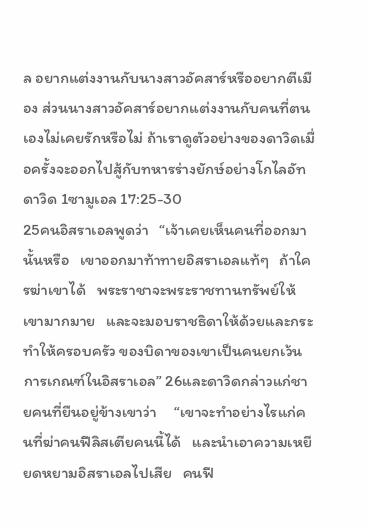ล อยากแต่งงานกับนางสาวอัคสาร์หรืออยากตีเมือง ส่วนนางสาวอัคสาร์อยากแต่งงานกับคนที่ตนเองไม่เคยรักหรือไม่ ถ้าเราดูตัวอย่างของดาวิดเมื่อครั้งจะออกไปสู้กับทหารร่างยักษ์อย่างโกไลอัท ดาวิด 1ซามูเอล 17:25-30
25คนอิสราเอลพูดว่า   “เจ้าเคยเห็นคนที่ออกมานั้นหรือ   เขาออกมาท้าทายอิสราเอลแท้ๆ   ถ้าใครฆ่าเขาได้   พระราชาจะพระราชทานทรัพย์ให้เขามากมาย   และจะมอบราชธิดาให้ด้วยและกระทำให้ครอบครัว ของบิดาของเขาเป็นคนยกเว้นการเกณฑ์ในอิสราเอล” 26และดาวิดกล่าวแก่ชายคนที่ยืนอยู่ข้างเขาว่า     “เขาจะทำอย่างไรแก่คนที่ฆ่าคนฟีลิสเตียคนนี้ได้   และนำเอาความเหยียดหยามอิสราเอลไปเสีย   คนฟี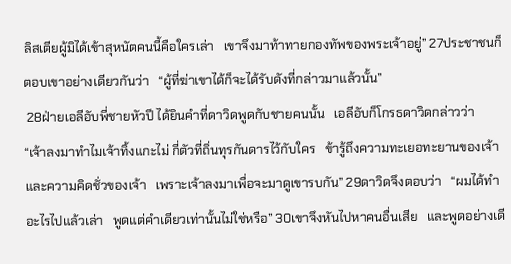ลิสเตียผู้มิได้เข้าสุหนัตคนนี้คือใครเล่า   เขาจึงมาท้าทายกองทัพของพระเจ้าอยู่” 27ประชาชนก็ตอบเขาอย่างเดียวกันว่า   “ผู้ที่ฆ่าเขาได้ก็จะได้รับดังที่กล่าวมาแล้วนั้น”
 28ฝ่ายเอลีอับพี่ชายหัวปี ได้ยินคำที่ดาวิดพูดกับชายคนนั้น   เอลีอับก็โกรธดาวิดกล่าวว่า   “เจ้าลงมาทำไมเจ้าทิ้งแกะไม่ กี่ตัวที่ถิ่นทุรกันดารไว้กับใคร   ข้ารู้ถึงความทะเยอทะยานของเจ้า   และความคิดชั่วของเจ้า   เพราะเจ้าลงมาเพื่อจะมาดูเขารบกัน” 29ดาวิดจึงตอบว่า   “ผมได้ทำอะไรไปแล้วเล่า   พูดแต่คำเดียวเท่านั้นไม่ใช่หรือ” 30เขาจึงหันไปหาคนอื่นเสีย   และพูดอย่างเดี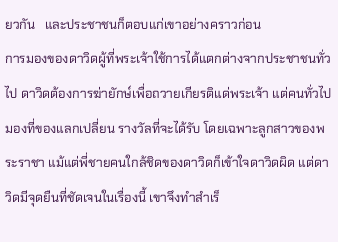ยวกัน   และประชาชนก็ตอบแก่เขาอย่างคราวก่อน
การมองของดาวิดผู้ที่พระเจ้าใช้การได้แตกต่างจากประชาชนทั่วไป ดาวิดต้องการฆ่ายักษ์เพื่อถวายเกียรติแด่พระเจ้า แต่คนทั่วไปมองที่ของแลกเปลี่ยน รางวัลที่จะได้รับ โดยเฉพาะลูกสาวของพระราชา แม้แต่พี่ชายคนใกล้ชิดของดาวิดก็เข้าใจดาวิดผิด แต่ดาวิดมีจุดยืนที่ชัดเจนในเรื่องนี้ เขาจึงทำสำเร็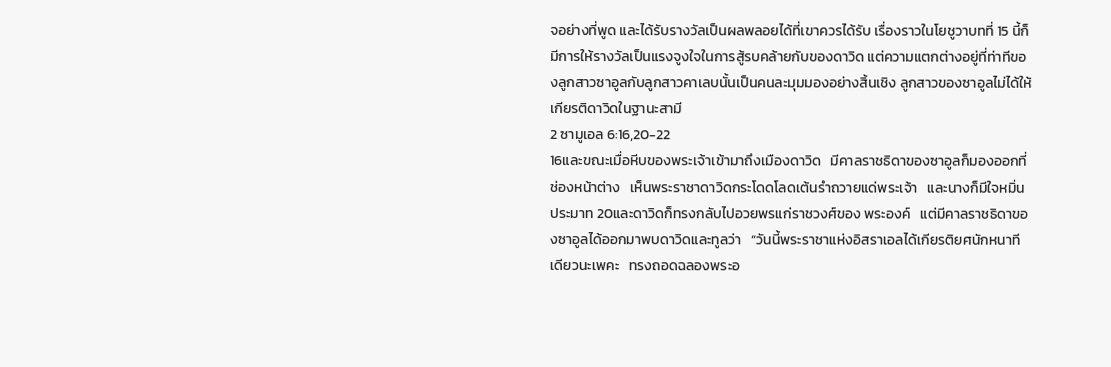จอย่างที่พูด และได้รับรางวัลเป็นผลพลอยได้ที่เขาควรได้รับ เรื่องราวในโยชูวาบทที่ 15 นี้ก็มีการให้รางวัลเป็นแรงจูงใจในการสู้รบคล้ายกับของดาวิด แต่ความแตกต่างอยู่ที่ท่าทีของลูกสาวซาอูลกับลูกสาวคาเลบนั้นเป็นคนละมุมมองอย่างสิ้นเชิง ลูกสาวของซาอูลไม่ได้ให้เกียรติดาวิดในฐานะสามี
2 ซามูเอล 6:16,20-22
16และขณะเมื่อหีบของพระเจ้าเข้ามาถึงเมืองดาวิด   มีคาลราชธิดาของซาอูลก็มองออกที่ช่องหน้าต่าง   เห็นพระราชาดาวิดกระโดดโลดเต้นรำถวายแด่พระเจ้า   และนางก็มีใจหมิ่นประมาท 20และดาวิดก็ทรงกลับไปอวยพรแก่ราชวงศ์ของ พระองค์   แต่มีคาลราชธิดาของซาอูลได้ออกมาพบดาวิดและทูลว่า   “วันนี้พระราชาแห่งอิสราเอลได้เกียรติยศนักหนาทีเดียวนะเพคะ   ทรงถอดฉลองพระอ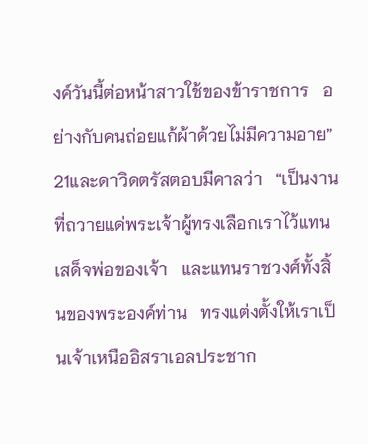งค์วันนี้ต่อหน้าสาวใช้ของข้าราชการ   อย่างกับคนถ่อยแก้ผ้าด้วยไม่มีความอาย” 21และดาวิดตรัสตอบมีคาลว่า   “เป็นงานที่ถวายแด่พระเจ้าผู้ทรงเลือกเราไว้แทนเสด็จพ่อของเจ้า   และแทนราชวงศ์ทั้งสิ้นของพระองค์ท่าน   ทรงแต่งตั้งให้เราเป็นเจ้าเหนืออิสราเอลประชาก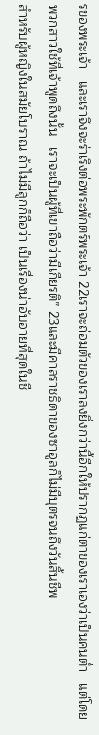รของพระเจ้า   และเราจึงจะร่าเริงต่อพระพักตร์พระเจ้า 22เราจะถ่อมตัวของเราลงยิ่งกว่านี้อีกให้ปรากฏแก่ตาของเราเองว่าเป็นคนต่ำ   แต่โดยพวกสาวใช้ที่เจ้าพูดถึงนั้น   เราจะเป็นผู้ที่เขาถือว่ามีเกียรติ” 23และมีคาลราชธิดาของซาอูลก็ไม่มีบุตรจนถึงวันสิ้นชีพ
สำหรับผู้หญิงในสมัยโบราณ ถ้าไม่มีลูกก็ถือว่า เป็นเรื่องน่าอับอายที่สุดในชี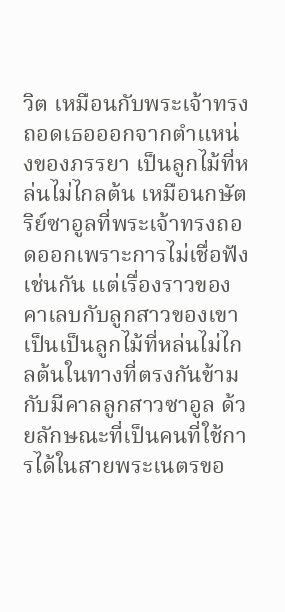วิต เหมือนกับพระเจ้าทรงถอดเธอออกจากตำแหน่งของภรรยา เป็นลูกไม้ที่หล่นไม่ไกลต้น เหมือนกษัตริย์ซาอูลที่พระเจ้าทรงถอดออกเพราะการไม่เชื่อฟังเช่นกัน แต่เรื่องราวของคาเลบกับลูกสาวของเขาเป็นเป็นลูกไม้ที่หล่นไม่ไกลต้นในทางที่ตรงกันข้ามกับมีคาลลูกสาวซาอูล ด้วยลักษณะที่เป็นคนที่ใช้การได้ในสายพระเนตรขอ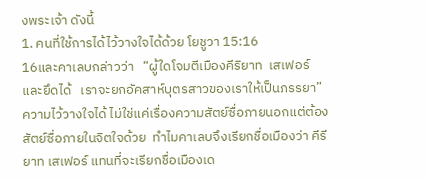งพระเจ้า ดังนี้
1. คนที่ใช้การได้ไว้วางใจได้ด้วย โยชูวา 15:16
16และคาเลบกล่าวว่า   “ผู้ใดโจมตีเมืองคีริยาท  เสเฟอร์   และยึดได้   เราจะยกอัคสาห์บุตรสาวของเราให้เป็นภรรยา”
ความไว้วางใจได้ ไม่ใช่แค่เรื่องความสัตย์ซื่อภายนอกแต่ต้องสัตย์ซื่อภายในจิตใจด้วย  ทำไมคาเลบจึงเรียกชื่อเมืองว่า คีรียาท เสเฟอร์ แทนที่จะเรียกชื่อเมืองเด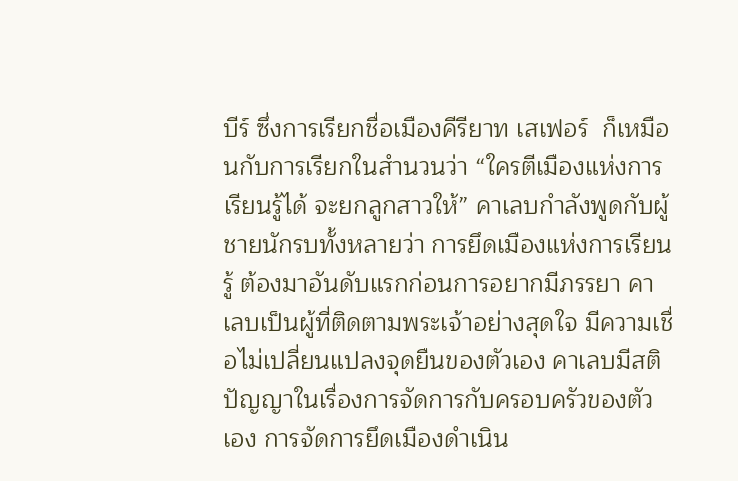บีร์ ซึ่งการเรียกชื่อเมืองคีรียาท เสเฟอร์  ก็เหมือนกับการเรียกในสำนวนว่า “ใครตีเมืองแห่งการเรียนรู้ได้ จะยกลูกสาวให้” คาเลบกำลังพูดกับผู้ชายนักรบทั้งหลายว่า การยึดเมืองแห่งการเรียนรู้ ต้องมาอันดับแรกก่อนการอยากมีภรรยา คาเลบเป็นผู้ที่ติดตามพระเจ้าอย่างสุดใจ มีความเชื่อไม่เปลี่ยนแปลงจุดยืนของตัวเอง คาเลบมีสติปัญญาในเรื่องการจัดการกับครอบครัวของตัวเอง การจัดการยึดเมืองดำเนิน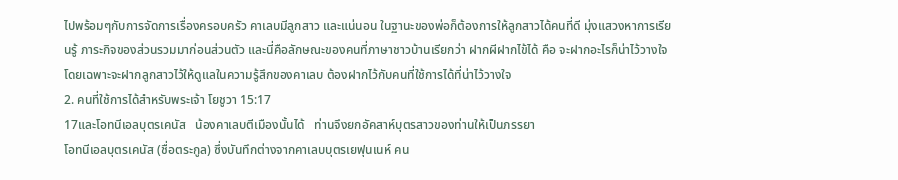ไปพร้อมๆกับการจัดการเรื่องครอบครัว คาเลบมีลูกสาว และแน่นอน ในฐานะของพ่อก็ต้องการให้ลูกสาวได้คนที่ดี มุ่งแสวงหาการเรียนรู้ ภาระกิจของส่วนรวมมาก่อนส่วนตัว และนี่คือลักษณะของคนที่ภาษาชาวบ้านเรียกว่า ฝากผีฝากไข้ได้ คือ จะฝากอะไรก็น่าไว้วางใจ โดยเฉพาะจะฝากลูกสาวไว้ให้ดูแลในความรู้สึกของคาเลบ ต้องฝากไว้กับคนที่ใช้การได้ที่น่าไว้วางใจ
2. คนที่ใช้การได้สำหรับพระเจ้า โยชูวา 15:17
17และโอทนีเอลบุตรเคนัส   น้องคาเลบตีเมืองนั้นได้   ท่านจึงยกอัคสาห์บุตรสาวของท่านให้เป็นภรรยา
โอทนีเอลบุตรเคนัส (ชื่อตระกูล) ซึ่งบันทึกต่างจากคาเลบบุตรเยฟุนเนห์ คน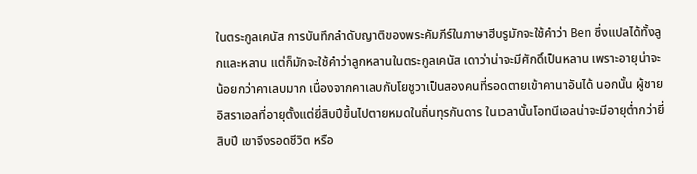ในตระกูลเคนัส การบันทึกลำดับญาติของพระคัมภีร์ในภาษาฮีบรูมักจะใช้คำว่า Ben ซึ่งแปลได้ทั้งลูกและหลาน แต่ก็มักจะใช้คำว่าลูกหลานในตระกูลเคนัส เดาว่าน่าจะมีศักดิ์เป็นหลาน เพราะอายุน่าจะน้อยกว่าคาเลบมาก เนื่องจากคาเลบกับโยชูวาเป็นสองคนที่รอดตายเข้าคานาอันได้ นอกนั้น ผู้ชายอิสราเอลที่อายุตั้งแต่ยี่สิบปีขึ้นไปตายหมดในถิ่นทุรกันดาร ในเวลานั้นโอทนีเอลน่าจะมีอายุต่ำกว่ายี่สิบปี เขาจึงรอดชีวิต หรือ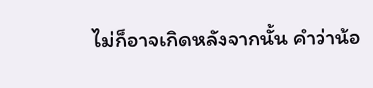ไม่ก็อาจเกิดหลังจากนั้น คำว่าน้อ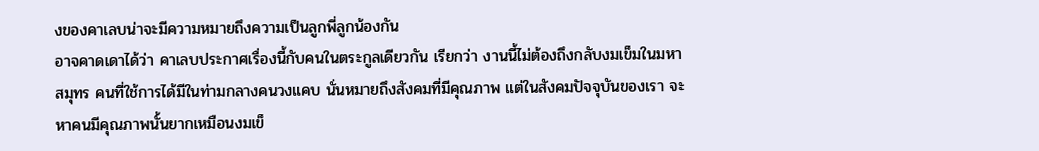งของคาเลบน่าจะมีความหมายถึงความเป็นลูกพี่ลูกน้องกัน
อาจคาดเดาได้ว่า คาเลบประกาศเรื่องนี้กับคนในตระกูลเดียวกัน เรียกว่า งานนี้ไม่ต้องถึงกลับงมเข็มในมหาสมุทร คนที่ใช้การได้มีในท่ามกลางคนวงแคบ นั่นหมายถึงสังคมที่มีคุณภาพ แต่ในสังคมปัจจุบันของเรา จะหาคนมีคุณภาพนั้นยากเหมือนงมเข็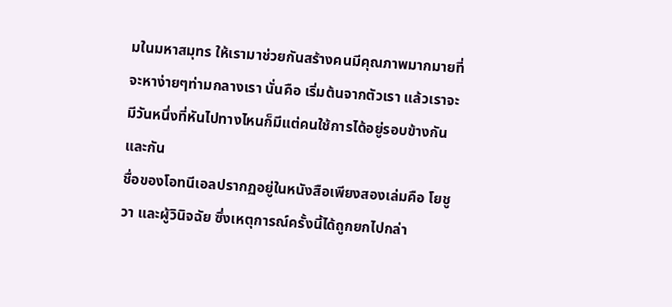มในมหาสมุทร ให้เรามาช่วยกันสร้างคนมีคุณภาพมากมายที่จะหาง่ายๆท่ามกลางเรา นั่นคือ เริ่มต้นจากตัวเรา แล้วเราจะมีวันหนึ่งที่หันไปทางไหนก็มีแต่คนใช้การได้อยู่รอบข้างกันและกัน
ชื่อของโอทนีเอลปรากฏอยู่ในหนังสือเพียงสองเล่มคือ โยชูวา และผู้วินิจฉัย ซึ่งเหตุการณ์ครั้งนี้ได้ถูกยกไปกล่า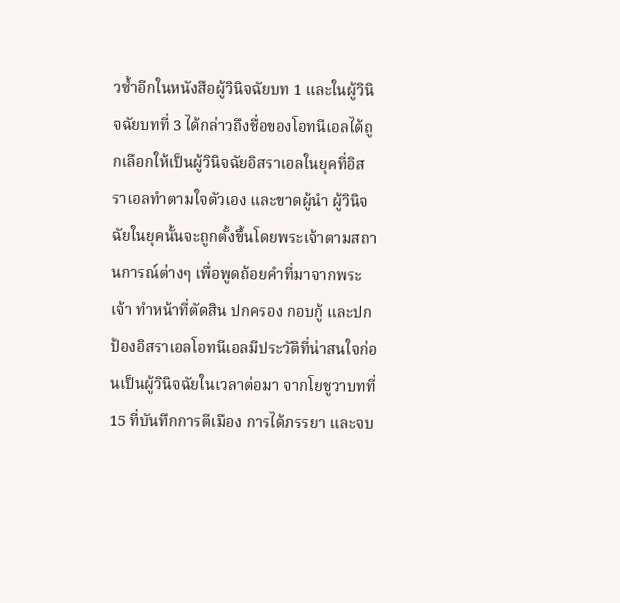วซ้ำอีกในหนังสือผู้วินิจฉัยบท 1 และในผู้วินิจฉัยบทที่ 3 ได้กล่าวถึงชื่อของโอทนีเอลได้ถูกเลือกให้เป็นผู้วินิจฉัยอิสราเอลในยุคที่อิสราเอลทำตามใจตัวเอง และขาดผู้นำ ผู้วินิจฉัยในยุคนั้นจะถูกตั้งขึ้นโดยพระเจ้าตามสถานการณ์ต่างๆ เพื่อพูดถ้อยคำที่มาจากพระเจ้า ทำหน้าที่ตัดสิน ปกครอง กอบกู้ และปกป้องอิสราเอลโอทนีเอลมีประวัติที่น่าสนใจก่อนเป็นผู้วินิจฉัยในเวลาต่อมา จากโยชูวาบทที่ 15 ที่บันทึกการตีเมือง การได้ภรรยา และจบ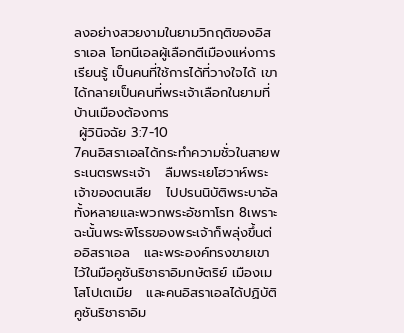ลงอย่างสวยงามในยามวิกฤติของอิสราเอล โอทนีเอลผู้เลือกตีเมืองแห่งการเรียนรู้ เป็นคนที่ใช้การได้ที่วางใจได้ เขาได้กลายเป็นคนที่พระเจ้าเลือกในยามที่บ้านเมืองต้องการ
 ผู้วินิจฉัย 3:7-10
7คนอิสราเอลได้กระทำความชั่วในสายพระเนตรพระเจ้า   ลืมพระเยโฮวาห์พระเจ้าของตนเสีย   ไปปรนนิบัติพระบาอัลทั้งหลายและพวกพระอัชทาโรท 8เพราะฉะนั้นพระพิโรธของพระเจ้าก็พลุ่งขึ้นต่ออิสราเอล   และพระองค์ทรงขายเขาไว้ในมือคูชันริชาธาอิมกษัตริย์ เมืองเมโสโปเตเมีย   และคนอิสราเอลได้ปฏิบัติคูชันริชาธาอิม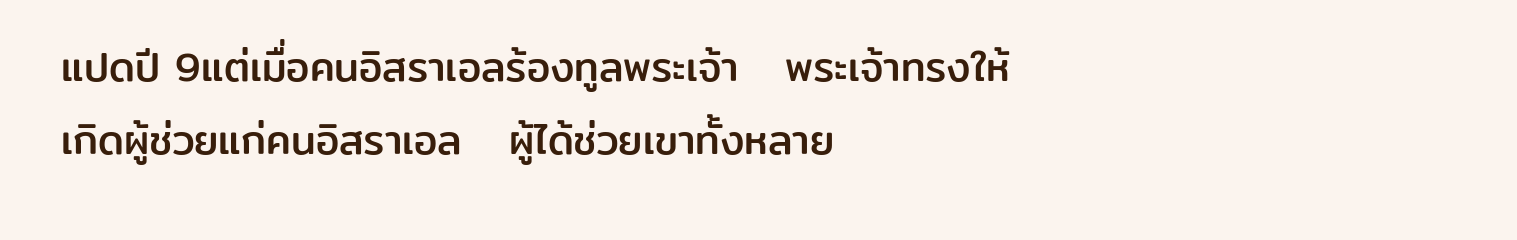แปดปี 9แต่เมื่อคนอิสราเอลร้องทูลพระเจ้า   พระเจ้าทรงให้เกิดผู้ช่วยแก่คนอิสราเอล   ผู้ได้ช่วยเขาทั้งหลาย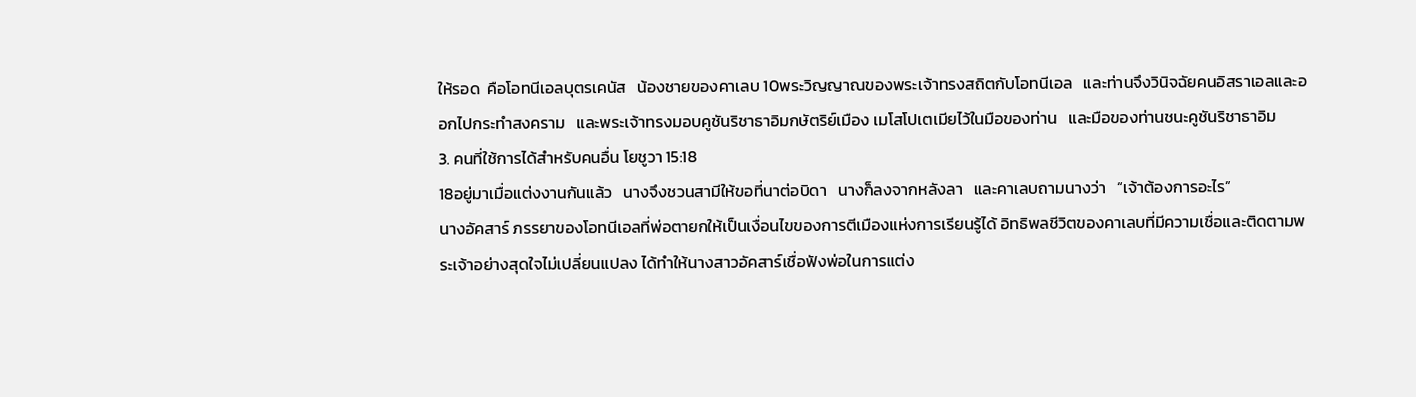ให้รอด  คือโอทนีเอลบุตรเคนัส   น้องชายของคาเลบ 10พระวิญญาณของพระเจ้าทรงสถิตกับโอทนีเอล   และท่านจึงวินิจฉัยคนอิสราเอลและออกไปกระทำสงคราม   และพระเจ้าทรงมอบคูชันริชาธาอิมกษัตริย์เมือง เมโสโปเตเมียไว้ในมือของท่าน   และมือของท่านชนะคูชันริชาธาอิม
3. คนที่ใช้การได้สำหรับคนอื่น โยชูวา 15:18
18อยู่มาเมื่อแต่งงานกันแล้ว   นางจึงชวนสามีให้ขอที่นาต่อบิดา   นางก็ลงจากหลังลา   และคาเลบถามนางว่า   “เจ้าต้องการอะไร”
นางอัคสาร์ ภรรยาของโอทนีเอลที่พ่อตายกให้เป็นเงื่อนไขของการตีเมืองแห่งการเรียนรู้ได้ อิทธิพลชีวิตของคาเลบที่มีความเชื่อและติดตามพระเจ้าอย่างสุดใจไม่เปลี่ยนแปลง ได้ทำให้นางสาวอัคสาร์เชื่อฟังพ่อในการแต่ง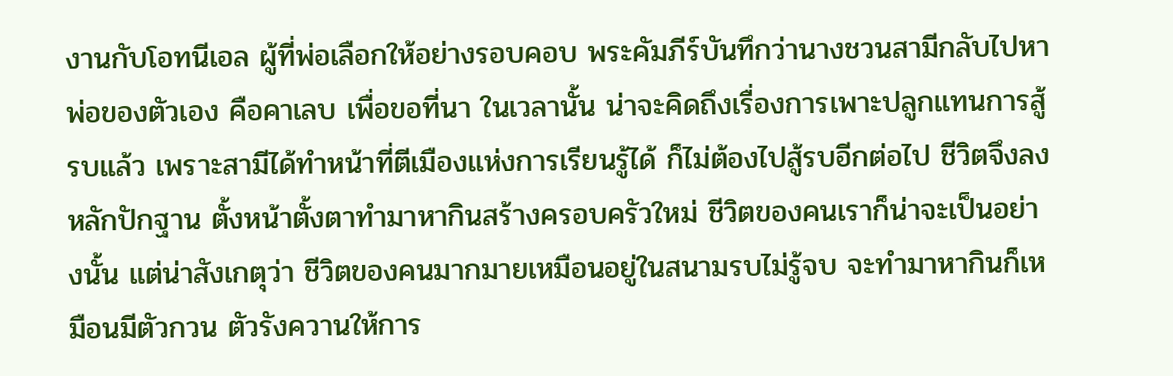งานกับโอทนีเอล ผู้ที่พ่อเลือกให้อย่างรอบคอบ พระคัมภีร์บันทึกว่านางชวนสามีกลับไปหาพ่อของตัวเอง คือคาเลบ เพื่อขอที่นา ในเวลานั้น น่าจะคิดถึงเรื่องการเพาะปลูกแทนการสู้รบแล้ว เพราะสามีได้ทำหน้าที่ตีเมืองแห่งการเรียนรู้ได้ ก็ไม่ต้องไปสู้รบอีกต่อไป ชีวิตจึงลงหลักปักฐาน ตั้งหน้าตั้งตาทำมาหากินสร้างครอบครัวใหม่ ชีวิตของคนเราก็น่าจะเป็นอย่างนั้น แต่น่าสังเกตุว่า ชีวิตของคนมากมายเหมือนอยู่ในสนามรบไม่รู้จบ จะทำมาหากินก็เหมือนมีตัวกวน ตัวรังควานให้การ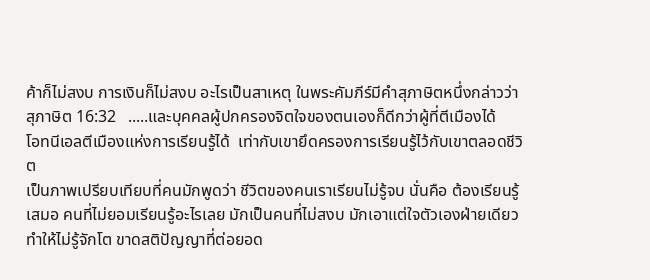ค้าก็ไม่สงบ การเงินก็ไม่สงบ อะไรเป็นสาเหตุ ในพระคัมภีร์มีคำสุภาษิตหนึ่งกล่าวว่า
สุภาษิต 16:32   .....และบุคคลผู้ปกครองจิตใจของตนเองก็ดีกว่าผู้ที่ตีเมืองได้
โอทนีเอลตีเมืองแห่งการเรียนรู้ได้  เท่ากับเขายึดครองการเรียนรู้ไว้กับเขาตลอดชีวิต
เป็นภาพเปรียบเทียบที่คนมักพูดว่า ชีวิตของคนเราเรียนไม่รู้จบ นั่นคือ ต้องเรียนรู้เสมอ คนที่ไม่ยอมเรียนรู้อะไรเลย มักเป็นคนที่ไม่สงบ มักเอาแต่ใจตัวเองฝ่ายเดียว ทำให้ไม่รู้จักโต ขาดสติปัญญาที่ต่อยอด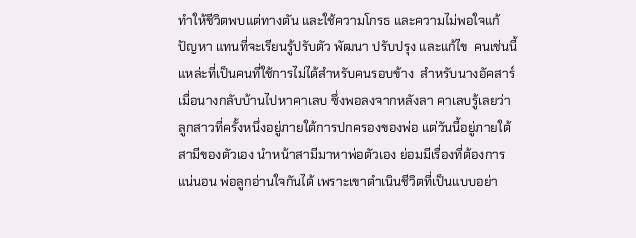ทำให้ชีวิตพบแต่ทางตัน และใช้ความโกรธ และความไม่พอใจแก้ปัญหา แทนที่จะเรียนรู้ปรับตัว พัฒนา ปรับปรุง และแก้ไข  คนเช่นนี้แหล่ะที่เป็นคนที่ใช้การไม่ได้สำหรับคนรอบข้าง  สำหรับนางอัคสาร์ เมื่อนางกลับบ้านไปหาคาเลบ ซึ่งพอลงจากหลังลา คาเลบรู้เลยว่า ลูกสาวที่ครั้งหนึ่งอยู่ภายใต้การปกครองของพ่อ แต่วันนี้อยู่ภายใต้สามีของตัวเอง นำหน้าสามีมาหาพ่อตัวเอง ย่อมมีเรื่องที่ต้องการแน่นอน พ่อลูกอ่านใจกันได้ เพราะเขาดำเนินชีวิตที่เป็นแบบอย่า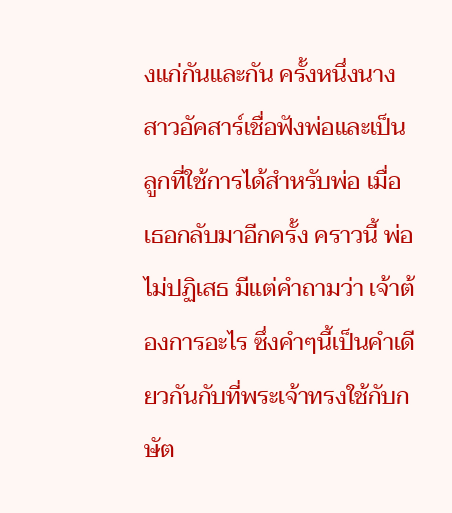งแก่กันและกัน ครั้งหนึ่งนางสาวอัคสาร์เชื่อฟังพ่อและเป็นลูกที่ใช้การได้สำหรับพ่อ เมื่อเธอกลับมาอีกครั้ง คราวนี้ พ่อไม่ปฏิเสธ มีแต่คำถามว่า เจ้าต้องการอะไร ซึ่งคำๆนี้เป็นคำเดียวกันกับที่พระเจ้าทรงใช้กับกษัต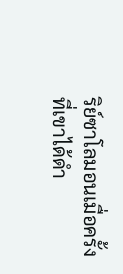ริย์ซาโลมอนเมื่อครั้งที่เขาได้ดำ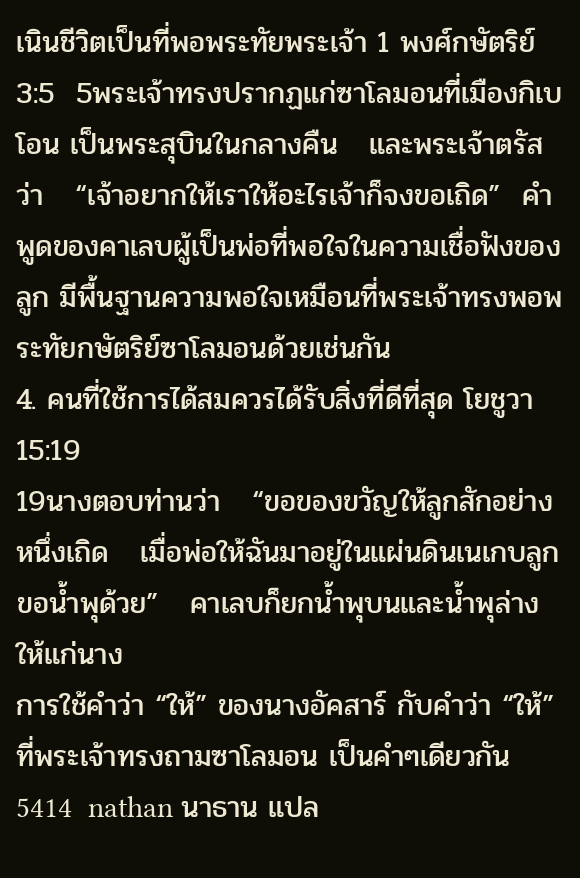เนินชีวิตเป็นที่พอพระทัยพระเจ้า 1 พงศ์กษัตริย์ 3:5  5พระเจ้าทรงปรากฏแก่ซาโลมอนที่เมืองกิเบโอน เป็นพระสุบินในกลางคืน   และพระเจ้าตรัสว่า   “เจ้าอยากให้เราให้อะไรเจ้าก็จงขอเถิด”  คำพูดของคาเลบผู้เป็นพ่อที่พอใจในความเชื่อฟังของลูก มีพื้นฐานความพอใจเหมือนที่พระเจ้าทรงพอพระทัยกษัตริย์ซาโลมอนด้วยเช่นกัน
4. คนที่ใช้การได้สมควรได้รับสิ่งที่ดีที่สุด โยชูวา 15:19
19นางตอบท่านว่า   “ขอของขวัญให้ลูกสักอย่างหนึ่งเถิด   เมื่อพ่อให้ฉันมาอยู่ในแผ่นดินเนเกบลูกขอน้ำพุด้วย”   คาเลบก็ยกน้ำพุบนและน้ำพุล่างให้แก่นาง
การใช้คำว่า “ให้” ของนางอัคสาร์ กับคำว่า “ให้” ที่พระเจ้าทรงถามซาโลมอน เป็นคำๆเดียวกัน 5414  nathan นาธาน แปล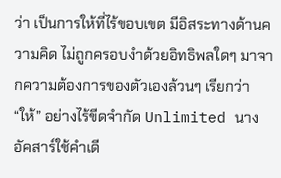ว่า เป็นการให้ที่ไร้ขอบเขต มีอิสระทางด้านความคิด ไม่ถูกครอบงำด้วยอิทธิพลใดๆ มาจากความต้องการของตัวเองล้วนๆ เรียกว่า “ให้” อย่างไร้ขีดจำกัด Unlimited นางอัคสาร์ใช้คำเดี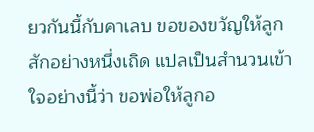ยวกันนี้กับคาเลบ ขอของขวัญให้ลูกสักอย่างหนึ่งเถิด แปลเป็นสำนวนเข้าใจอย่างนี้ว่า ขอพ่อให้ลูกอ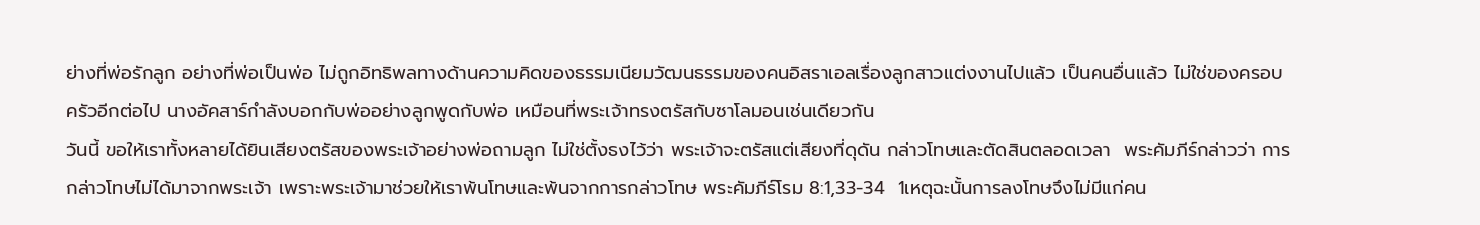ย่างที่พ่อรักลูก อย่างที่พ่อเป็นพ่อ ไม่ถูกอิทธิพลทางด้านความคิดของธรรมเนียมวัฒนธรรมของคนอิสราเอลเรื่องลูกสาวแต่งงานไปแล้ว เป็นคนอื่นแล้ว ไม่ใช่ของครอบครัวอีกต่อไป นางอัคสาร์กำลังบอกกับพ่ออย่างลูกพูดกับพ่อ เหมือนที่พระเจ้าทรงตรัสกับซาโลมอนเช่นเดียวกัน
วันนี้ ขอให้เราทั้งหลายได้ยินเสียงตรัสของพระเจ้าอย่างพ่อถามลูก ไม่ใช่ตั้งธงไว้ว่า พระเจ้าจะตรัสแต่เสียงที่ดุดัน กล่าวโทษและตัดสินตลอดเวลา  พระคัมภีร์กล่าวว่า การกล่าวโทษไม่ได้มาจากพระเจ้า เพราะพระเจ้ามาช่วยให้เราพ้นโทษและพ้นจากการกล่าวโทษ พระคัมภีร์โรม 8:1,33-34  1เหตุฉะนั้นการลงโทษจึงไม่มีแก่คน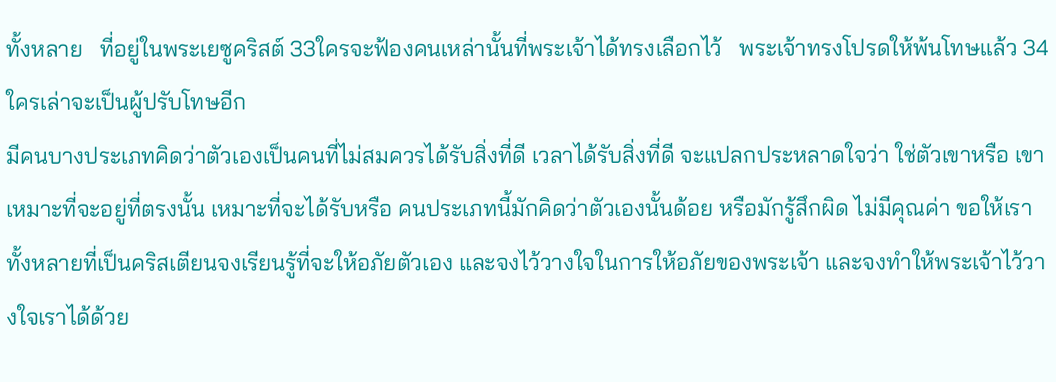ทั้งหลาย   ที่อยู่ในพระเยซูคริสต์ 33ใครจะฟ้องคนเหล่านั้นที่พระเจ้าได้ทรงเลือกไว้   พระเจ้าทรงโปรดให้พ้นโทษแล้ว 34ใครเล่าจะเป็นผู้ปรับโทษอีก
มีคนบางประเภทคิดว่าตัวเองเป็นคนที่ไม่สมควรได้รับสิ่งที่ดี เวลาได้รับสิ่งที่ดี จะแปลกประหลาดใจว่า ใช่ตัวเขาหรือ เขาเหมาะที่จะอยู่ที่ตรงนั้น เหมาะที่จะได้รับหรือ คนประเภทนี้มักคิดว่าตัวเองนั้นด้อย หรือมักรู้สึกผิด ไม่มีคุณค่า ขอให้เราทั้งหลายที่เป็นคริสเตียนจงเรียนรู้ที่จะให้อภัยตัวเอง และจงไว้วางใจในการให้อภัยของพระเจ้า และจงทำให้พระเจ้าไว้วางใจเราได้ด้วย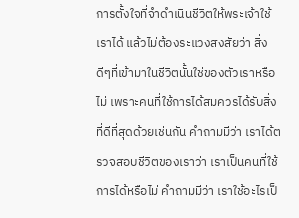การตั้งใจที่จำดำเนินชีวิตให้พระเจ้าใช้เราได้ แล้วไม่ต้องระแวงสงสัยว่า สิ่งดีๆที่เข้ามาในชีวิตนั้นใช่ของตัวเราหรือไม่ เพราะคนที่ใช้การได้สมควรได้รับสิ่งที่ดีที่สุดด้วยเช่นกัน คำถามมีว่า เราได้ตรวจสอบชีวิตของเราว่า เราเป็นคนที่ใช้การได้หรือไม่ คำถามมีว่า เราใช้อะไรเป็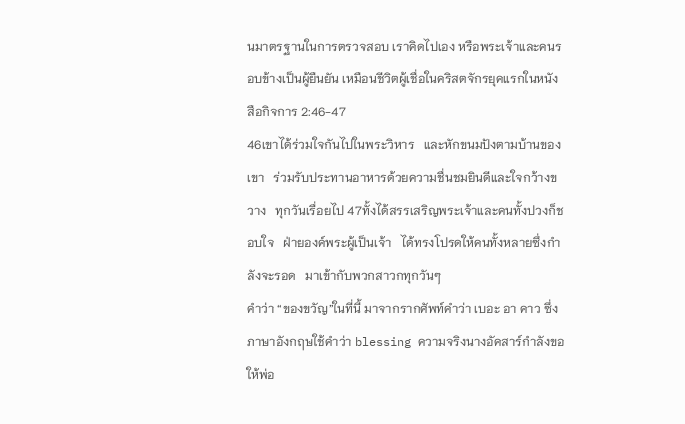นมาตรฐานในการตรวจสอบ เราคิดไปเอง หรือพระเจ้าและคนรอบข้างเป็นผู้ยืนยัน เหมือนชีวิตผู้เชื่อในคริสตจักรยุคแรกในหนังสือกิจการ 2:46-47
46เขาได้ร่วมใจกันไปในพระวิหาร   และหักขนมปังตามบ้านของเขา   ร่วมรับประทานอาหารด้วยความชื่นชมยินดีและใจกว้างขวาง   ทุกวันเรื่อยไป 47ทั้งได้สรรเสริญพระเจ้าและคนทั้งปวงก็ชอบใจ   ฝ่ายองค์พระผู้เป็นเจ้า   ได้ทรงโปรดให้คนทั้งหลายซึ่งกำลังจะรอด   มาเข้ากับพวกสาวกทุกวันๆ
คำว่า “ของขวัญ”ในที่นี้ มาจากรากศัพท์คำว่า เบอะ อา คาว ซึ่งภาษาอังกฤษใช้คำว่า blessing ความจริงนางอัคสาร์กำลังขอให้พ่อ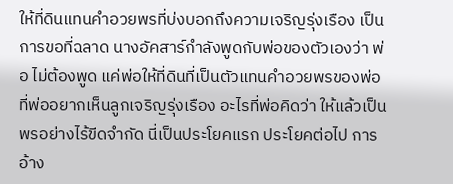ให้ที่ดินแทนคำอวยพรที่บ่งบอกถึงความเจริญรุ่งเรือง เป็นการขอที่ฉลาด นางอัคสาร์กำลังพูดกับพ่อของตัวเองว่า พ่อ ไม่ต้องพูด แค่พ่อให้ที่ดินที่เป็นตัวแทนคำอวยพรของพ่อ ที่พ่ออยากเห็นลูกเจริญรุ่งเรือง อะไรที่พ่อคิดว่า ให้แล้วเป็นพรอย่างไร้ขีดจำกัด นี่เป็นประโยคแรก ประโยคต่อไป การอ้าง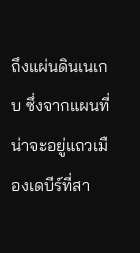ถึงแผ่นดินเนเกบ ซึ่งจากแผนที่น่าจะอยู่แถวเมืองเดบีร์ที่สา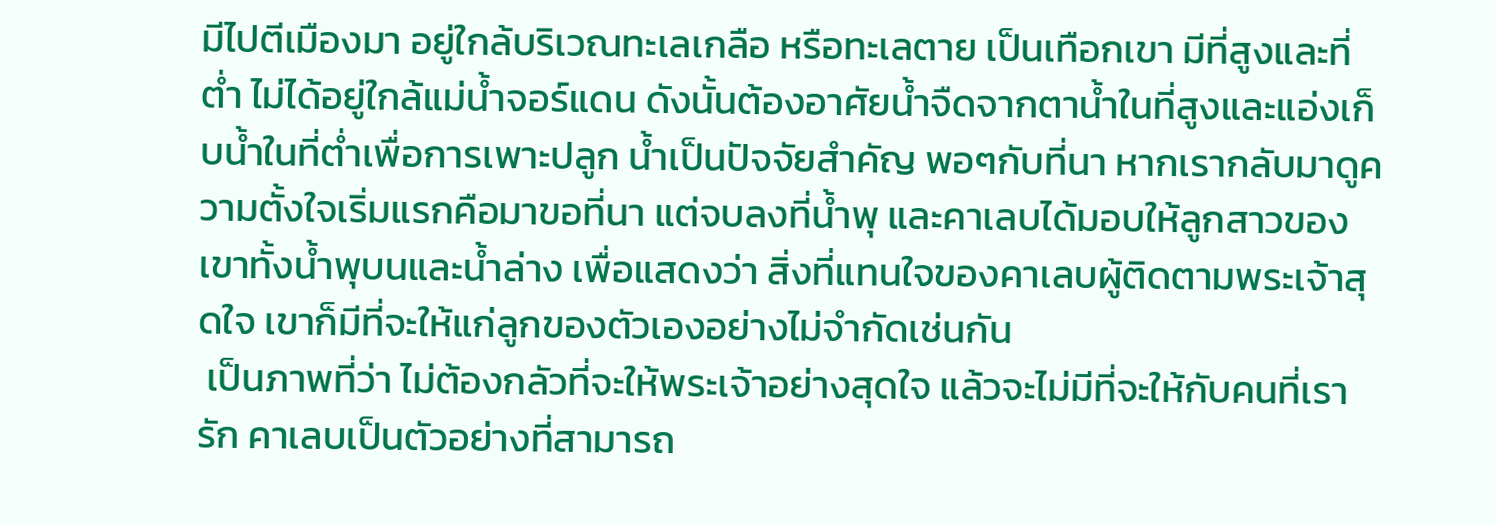มีไปตีเมืองมา อยู่ใกล้บริเวณทะเลเกลือ หรือทะเลตาย เป็นเทือกเขา มีที่สูงและที่ต่ำ ไม่ได้อยู่ใกล้แม่น้ำจอร์แดน ดังนั้นต้องอาศัยน้ำจืดจากตาน้ำในที่สูงและแอ่งเก็บน้ำในที่ต่ำเพื่อการเพาะปลูก น้ำเป็นปัจจัยสำคัญ พอๆกับที่นา หากเรากลับมาดูความตั้งใจเริ่มแรกคือมาขอที่นา แต่จบลงที่น้ำพุ และคาเลบได้มอบให้ลูกสาวของเขาทั้งน้ำพุบนและน้ำล่าง เพื่อแสดงว่า สิ่งที่แทนใจของคาเลบผู้ติดตามพระเจ้าสุดใจ เขาก็มีที่จะให้แก่ลูกของตัวเองอย่างไม่จำกัดเช่นกัน
 เป็นภาพที่ว่า ไม่ต้องกลัวที่จะให้พระเจ้าอย่างสุดใจ แล้วจะไม่มีที่จะให้กับคนที่เรารัก คาเลบเป็นตัวอย่างที่สามารถ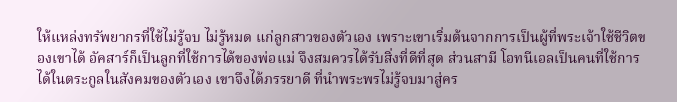ให้แหล่งทรัพยากรที่ใช้ไม่รู้จบ ไม่รู้หมด แก่ลูกสาวของตัวเอง เพราะเขาเริ่มต้นจากการเป็นผู้ที่พระเจ้าใช้ชีวิตของเขาได้ อัคสาร์ก็เป็นลูกที่ใช้การได้ของพ่อแม่ จึงสมควรได้รับสิ่งที่ดีที่สุด ส่วนสามี โอทนีเอลเป็นคนที่ใช้การได้ในตระกูลในสังคมของตัวเอง เขาจึงได้ภรรยาดี ที่นำพระพรไม่รู้จบมาสู่คร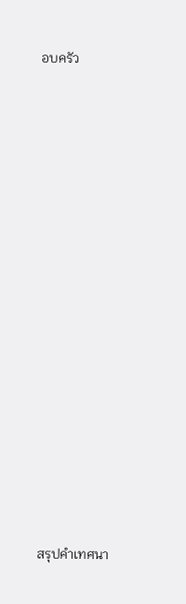อบครัว






















สรุปคำเทศนา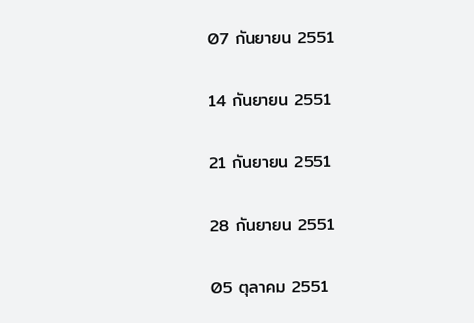07 กันยายน 2551

14 กันยายน 2551

21 กันยายน 2551

28 กันยายน 2551

05 ตุลาคม 2551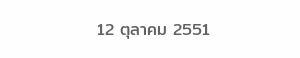12 ตุลาคม 2551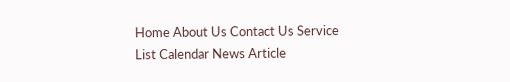Home About Us Contact Us Service List Calendar News Article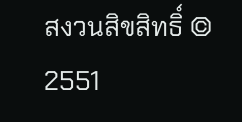สงวนสิขสิทธิ์ © 2551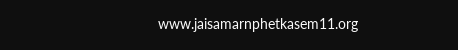www.jaisamarnphetkasem11.org